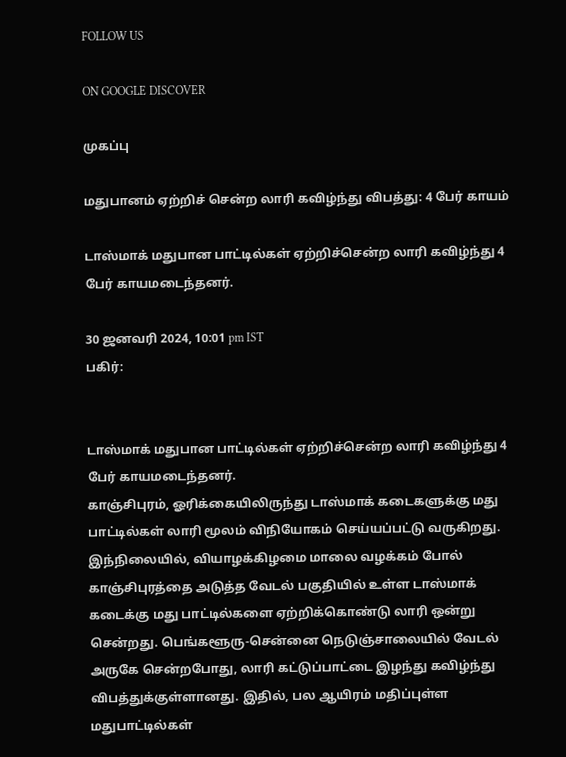FOLLOW US

ON GOOGLE DISCOVER

முகப்பு

மதுபானம் ஏற்றிச் சென்ற லாரி கவிழ்ந்து விபத்து: 4 பேர் காயம்

டாஸ்மாக் மதுபான பாட்டில்கள் ஏற்றிச்சென்ற லாரி கவிழ்ந்து 4 பேர் காயமடைந்தனர்.

30 ஜனவரி 2024, 10:01 pm IST
பகிர்:


டாஸ்மாக் மதுபான பாட்டில்கள் ஏற்றிச்சென்ற லாரி கவிழ்ந்து 4 பேர் காயமடைந்தனர்.
காஞ்சிபுரம், ஓரிக்கையிலிருந்து டாஸ்மாக் கடைகளுக்கு மது பாட்டில்கள் லாரி மூலம் விநியோகம் செய்யப்பட்டு வருகிறது. இந்நிலையில், வியாழக்கிழமை மாலை வழக்கம் போல் காஞ்சிபுரத்தை அடுத்த வேடல் பகுதியில் உள்ள டாஸ்மாக் கடைக்கு மது பாட்டில்களை ஏற்றிக்கொண்டு லாரி ஒன்று சென்றது. பெங்களூரு-சென்னை நெடுஞ்சாலையில் வேடல் அருகே சென்றபோது, லாரி கட்டுப்பாட்டை இழந்து கவிழ்ந்து விபத்துக்குள்ளானது. இதில், பல ஆயிரம் மதிப்புள்ள மதுபாட்டில்கள்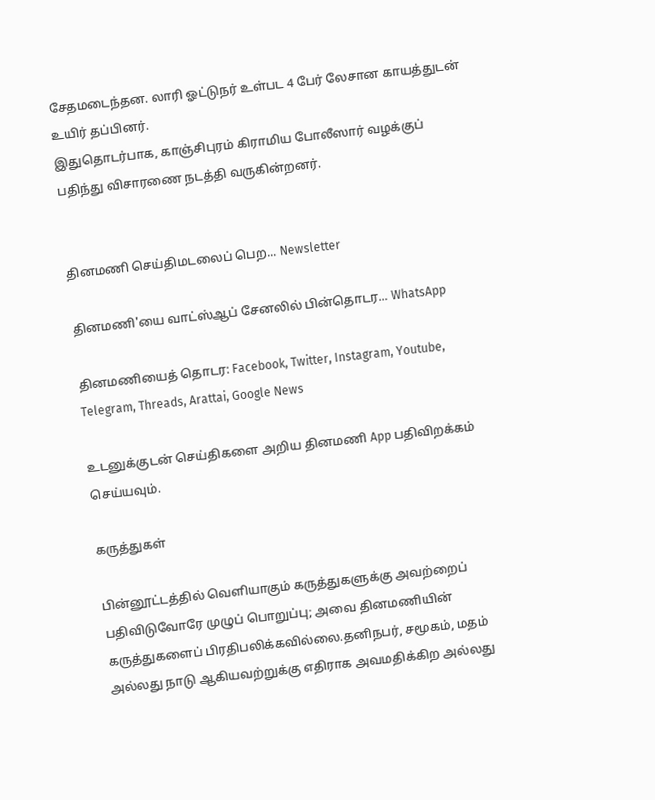சேதமடைந்தன. லாரி ஓட்டுநர் உள்பட 4 பேர் லேசான காயத்துடன் உயிர் தப்பினர்.
இதுதொடர்பாக, காஞ்சிபுரம் கிராமிய போலீஸார் வழக்குப் பதிந்து விசாரணை நடத்தி வருகின்றனர்.


தினமணி செய்திமடலைப் பெற... Newsletter

தினமணி'யை வாட்ஸ்ஆப் சேனலில் பின்தொடர... WhatsApp

தினமணியைத் தொடர: Facebook, Twitter, Instagram, Youtube, Telegram, Threads, Arattai, Google News

உடனுக்குடன் செய்திகளை அறிய தினமணி App பதிவிறக்கம் செய்யவும்.

கருத்துகள்

பின்னூட்டத்தில் வெளியாகும் கருத்துகளுக்கு அவற்றைப் பதிவிடுவோரே முழுப் பொறுப்பு; அவை தினமணியின் கருத்துகளைப் பிரதிபலிக்கவில்லை.தனிநபர், சமூகம், மதம் அல்லது நாடு ஆகியவற்றுக்கு எதிராக அவமதிக்கிற அல்லது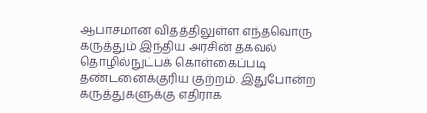ஆபாசமான விதத்திலுள்ள எந்தவொரு கருத்தும் இந்திய அரசின் தகவல் தொழில்நுட்பக் கொள்கைப்படி தண்டனைக்குரிய குற்றம். இதுபோன்ற கருத்துகளுக்கு எதிராக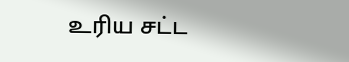உரிய சட்ட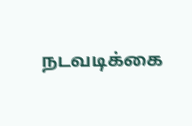நடவடிக்கை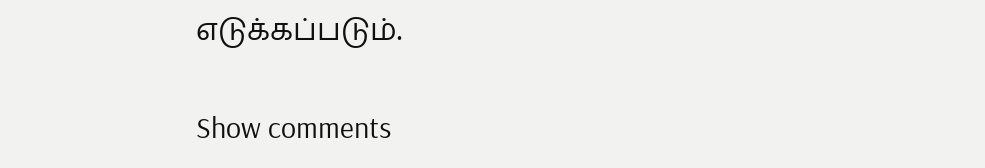எடுக்கப்படும்.

Show comments